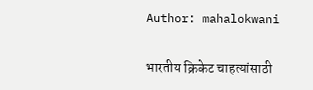Author: mahalokwani

भारतीय क्रिकेट चाहत्यांसाठी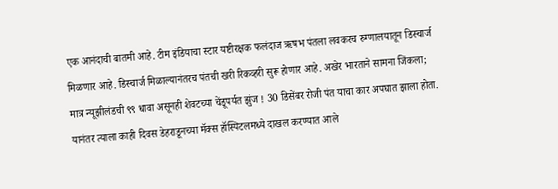एक आनंदाची बातमी आहे. टीम इंडियाचा स्टार यष्टीरक्षक फलंदाज ऋषभ पंतला लवकरच रुग्णालयातून डिस्चार्ज मिळणार आहे. डिस्चार्ज मिळाल्यानंतरच पंतची खरी रिकव्हरी सुरू होणार आहे. अखेर भारताने सामना जिंकला; मात्र न्यूझीलंडची ९९ धावा असूनही शेवटच्या चेंडूपर्यत झुंज ! 30 डिसेंबर रोजी पंत याचा कार अपघात झाला होता. यानंतर त्याला काही दिवस डेहराडूनच्या मॅक्स हॉस्पिटलमध्ये दाखल करण्यात आले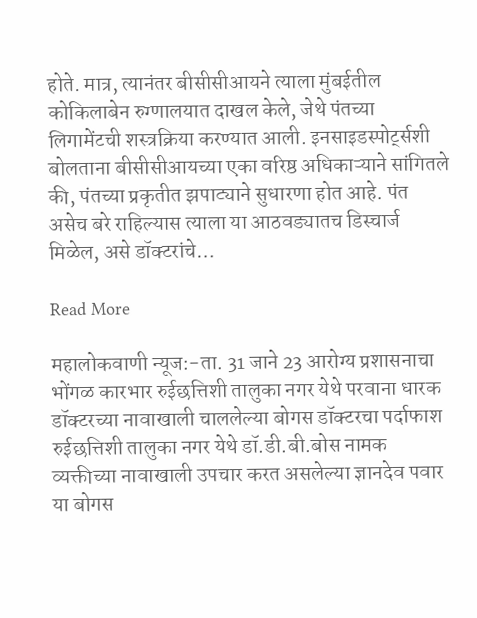होते. मात्र, त्यानंतर बीसीसीआयने त्याला मुंबईतील कोकिलाबेन रुग्णालयात दाखल केले, जेथे पंतच्या लिगामेंटची शस्त्रक्रिया करण्यात आली. इनसाइडस्पोर्ट्सशी बोलताना बीसीसीआयच्या एका वरिष्ठ अधिकाऱ्याने सांगितले की, पंतच्या प्रकृतीत झपाट्याने सुधारणा होत आहे. पंत असेच बरे राहिल्यास त्याला या आठवड्यातच डिस्चार्ज मिळेल, असे डॉक्टरांचे…

Read More

महालोकवाणी न्यूज:-ता. 31 जाने 23 आरोग्य प्रशासनाचा भोंगळ कारभार रुईछत्तिशी तालुका नगर येथे परवाना धारक डॉक्टरच्या नावाखाली चाललेल्या बोगस डॉक्टरचा पर्दाफाश रुईछत्तिशी तालुका नगर येथे डॉ.डी.बी.बोस नामक व्यक्तीच्या नावाखाली उपचार करत असलेल्या ज्ञानदेव पवार या बोगस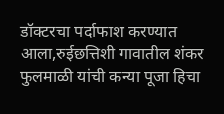डॉक्टरचा पर्दाफाश करण्यात आला,रुईछत्तिशी गावातील शंकर फुलमाळी यांची कन्या पूजा हिचा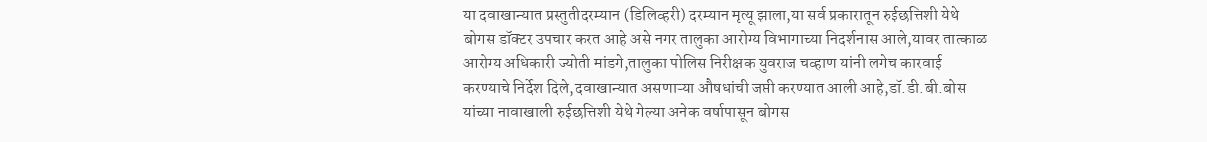या दवाखान्यात प्रस्तुतीदरम्यान (डिलिव्हरी) दरम्यान मृत्यू झाला,या सर्व प्रकारातून रुईछत्तिशी येथे बोगस डॉक्टर उपचार करत आहे असे नगर तालुका आरोग्य विभागाच्या निदर्शनास आले,यावर तात्काळ आरोग्य अधिकारी ज्योती मांडगे,तालुका पोलिस निरीक्षक युवराज चव्हाण यांनी लगेच कारवाई करण्याचे निर्देश दिले,दवाखान्यात असणाऱ्या औषधांची जप्ती करण्यात आली आहे,डॉ.डी.बी.बोस यांच्या नावाखाली रुईछत्तिशी येथे गेल्या अनेक वर्षापासून बोगस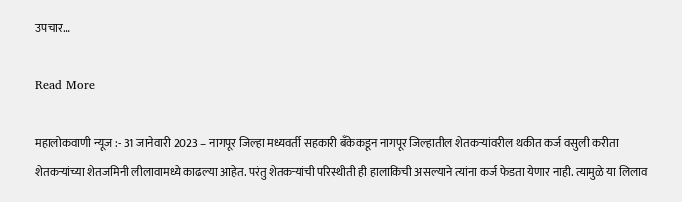उपचार…

Read More

महालोकवाणी न्यूज :- 31 जानेवारी 2023 – नागपूर जिल्हा मध्यवर्ती सहकारी बँकेकडून नागपूर जिल्हातील शेतकऱ्यांवरील थकीत कर्ज वसुली करीता शेतकऱ्यांच्या शेतजमिनी लीलावामध्ये काढल्या आहेत. परंतु शेतकऱ्यांची परिस्थीती ही हालाकिची असल्याने त्यांना कर्ज फेडता येणार नाही. त्यामुळे या लिलाव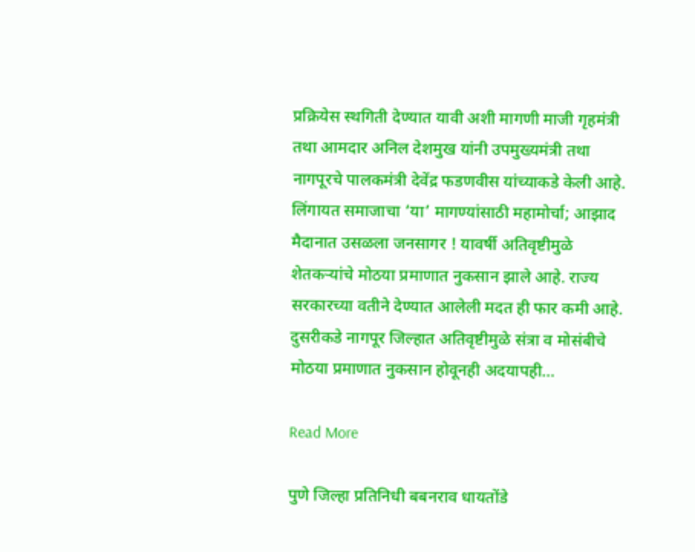प्रक्रियेस स्थगिती देण्यात यावी अशी मागणी माजी गृहमंत्री तथा आमदार अनिल देशमुख यांनी उपमुख्यमंत्री तथा नागपूरचे पालकमंत्री देवेंद्र फडणवीस यांच्याकडे केली आहे. लिंगायत समाजाचा ‘या’ मागण्यांसाठी महामोर्चा; आझाद मैदानात उसळला जनसागर ! यावर्षी अतिवृष्टीमुळे शेतकऱ्यांचे मोठया प्रमाणात नुकसान झाले आहे. राज्य सरकारच्या वतीने देण्यात आलेली मदत ही फार कमी आहे. दुसरीकडे नागपूर जिल्हात अतिवृष्टीमुळे संत्रा व मोसंबीचे मोठया प्रमाणात नुकसान होवूनही अदयापही…

Read More

पुणे जिल्हा प्रतिनिधी बबनराव धायतोंडे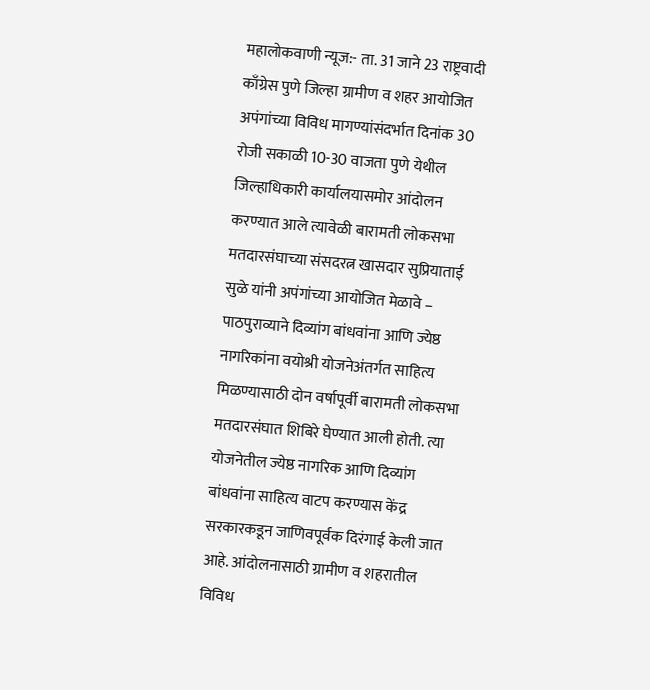महालोकवाणी न्यूज:- ता. 31 जाने 23 राष्ट्रवादी काँग्रेस पुणे जिल्हा ग्रामीण व शहर आयोजित अपंगांच्या विविध मागण्यांसंदर्भात दिनांक 30 रोजी सकाळी 10-30 वाजता पुणे येथील जिल्हाधिकारी कार्यालयासमोर आंदोलन करण्यात आले त्यावेळी बारामती लोकसभा मतदारसंघाच्या संसदरत्न खासदार सुप्रियाताई सुळे यांनी अपंगांच्या आयोजित मेळावे – पाठपुराव्याने दिव्यांग बांधवांना आणि ज्येष्ठ नागरिकांना वयोश्री योजनेअंतर्गत साहित्य मिळण्यासाठी दोन वर्षापूर्वी बारामती लोकसभा मतदारसंघात शिबिरे घेण्यात आली होती. त्या योजनेतील ज्येष्ठ नागरिक आणि दिव्यांग बांधवांना साहित्य वाटप करण्यास केंद्र सरकारकडून जाणिवपूर्वक दिरंगाई केली जात आहे. आंदोलनासाठी ग्रामीण व शहरातील विविध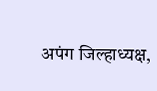अपंग जिल्हाध्यक्ष,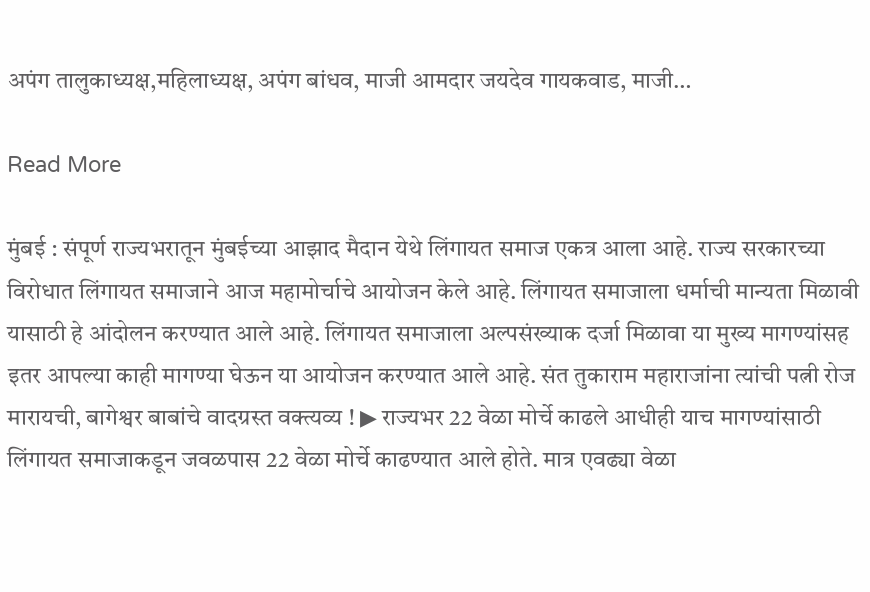अपंग तालुकाध्यक्ष,महिलाध्यक्ष, अपंग बांधव, माजी आमदार जयदेव गायकवाड, माजी…

Read More

मुंबई : संपूर्ण राज्यभरातून मुंबईच्या आझाद मैदान येथे लिंगायत समाज एकत्र आला आहे. राज्य सरकारच्या विरोधात लिंगायत समाजाने आज महामोर्चाचे आयोजन केले आहे. लिंगायत समाजाला धर्माची मान्यता मिळावी यासाठी हे आंदोलन करण्यात आले आहे. लिंगायत समाजाला अल्पसंख्याक दर्जा मिळावा या मुख्य मागण्यांसह इतर आपल्या काही मागण्या घेऊन या आयोजन करण्यात आले आहे. संत तुकाराम महाराजांना त्यांची पत्नी रोज मारायची, बागेश्वर बाबांचे वादग्रस्त वक्त्यव्य ! ▶ राज्यभर 22 वेळा मोर्चे काढले आधीही याच मागण्यांसाठी लिंगायत समाजाकडून जवळपास 22 वेळा मोर्चे काढण्यात आले होते. मात्र एवढ्या वेळा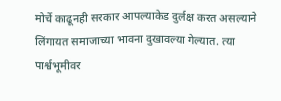मोर्चे काढूनही सरकार आपल्याकेड दुर्लक्ष करत असल्याने लिंगायत समाजाच्या भावना दुखावल्या गेल्यात. त्या पार्श्वभूमीवर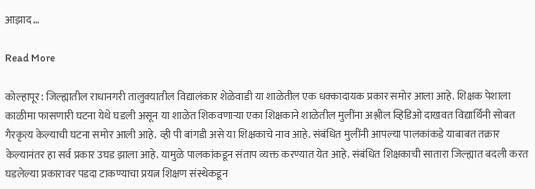आझाद…

Read More

कोल्हापूर: जिल्ह्यातील राधानगरी तालुक्यातील विद्यालंकार शेळेवाडी या शाळेतील एक धक्कादायक प्रकार समोर आला आहे. शिक्षक पेशाला काळीमा फासणारी घटना येथे घडली असून या शाळेत शिकवणाऱ्या एका शिक्षकाने शाळेतील मुलींना अश्लील व्हिडिओ दाखवत विद्यार्थिनी सोबत गैरकृत्य केल्याची घटना समोर आली आहे. व्ही पी बांगडी असे या शिक्षकाचे नाव आहे. संबंधित मुलींनी आपल्या पालकांकडे याबाबत तक्रार केल्यानंतर हा सर्व प्रकार उघड झाला आहे. यामुळे पालकांकडून संताप व्यक्त करण्यात येत आहे. संबंधित शिक्षकाची सातारा जिल्ह्यात बदली करत घडलेल्या प्रकारावर पडदा टाकण्याचा प्रयत्न शिक्षण संस्थेकडून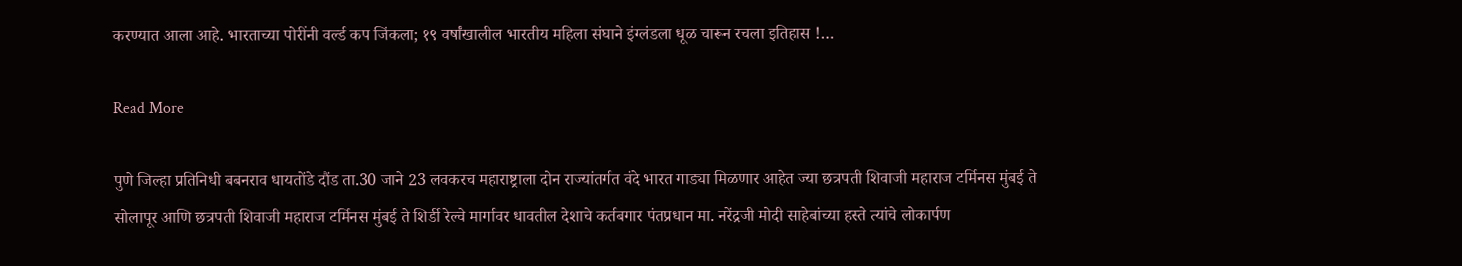करण्यात आला आहे. भारताच्या पोरींनी वर्ल्ड कप जिंकला; १९ वर्षांखालील भारतीय महिला संघाने इंग्लंडला धूळ चारून रचला इतिहास !…

Read More

पुणे जिल्हा प्रतिनिधी बबनराव धायतोंडे दौंड ता.30 जाने 23 लवकरच महाराष्ट्राला दोन राज्यांतर्गत वंदे भारत गाड्या मिळणार आहेत ज्या छत्रपती शिवाजी महाराज टर्मिनस मुंबई ते सोलापूर आणि छत्रपती शिवाजी महाराज टर्मिनस मुंबई ते शिर्डी रेल्वे मार्गावर धावतील देशाचे कर्तबगार पंतप्रधान मा. नरेंद्रजी मोदी साहेबांच्या हस्ते त्यांचे लोकार्पण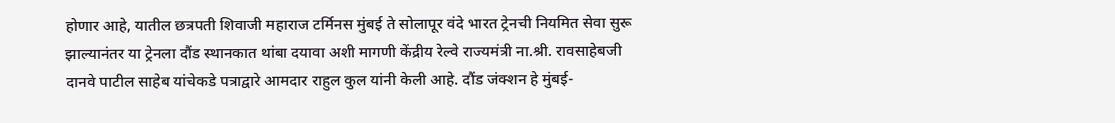होणार आहे, यातील छत्रपती शिवाजी महाराज टर्मिनस मुंबई ते सोलापूर वंदे भारत ट्रेनची नियमित सेवा सुरू झाल्यानंतर या ट्रेनला दौंड स्थानकात थांबा दयावा अशी मागणी केंद्रीय रेल्वे राज्यमंत्री ना.श्री. रावसाहेबजी दानवे पाटील साहेब यांचेकडे पत्राद्वारे आमदार राहुल कुल यांनी केली आहे. दौंड जंक्शन हे मुंबई-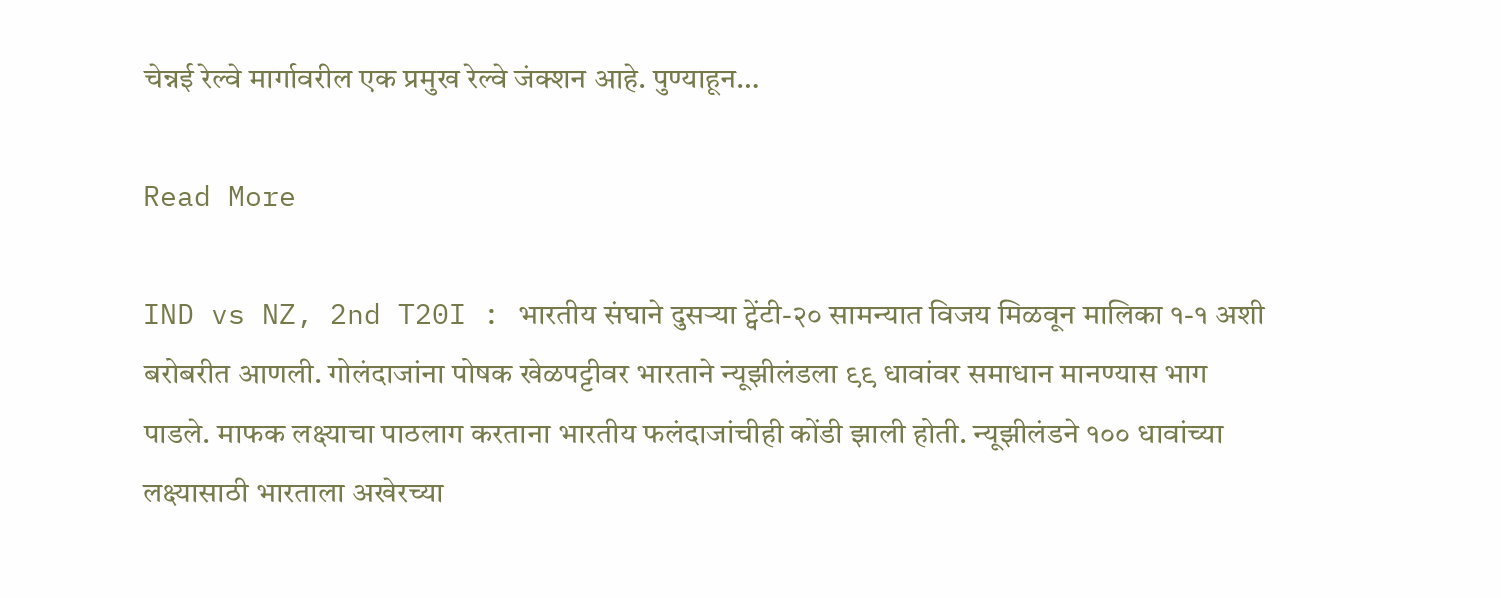चेन्नई रेल्वे मार्गावरील एक प्रमुख रेल्वे जंक्शन आहे. पुण्याहून…

Read More

IND vs NZ, 2nd T20I : भारतीय संघाने दुसऱ्या ट्वेंटी-२० सामन्यात विजय मिळवून मालिका १-१ अशी बरोबरीत आणली. गोलंदाजांना पोषक खेळपट्टीवर भारताने न्यूझीलंडला ९९ धावांवर समाधान मानण्यास भाग पाडले. माफक लक्ष्याचा पाठलाग करताना भारतीय फलंदाजांचीही कोंडी झाली होती. न्यूझीलंडने १०० धावांच्या लक्ष्यासाठी भारताला अखेरच्या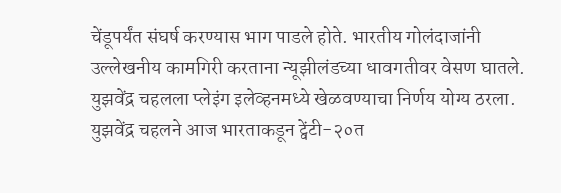चेंडूपर्यंत संघर्ष करण्यास भाग पाडले होते. भारतीय गोलंदाजांनी उल्लेखनीय कामगिरी करताना न्यूझीलंडच्या धावगतीवर वेसण घातले. युझवेंद्र चहलला प्लेइंग इलेव्हनमध्ये खेळवण्याचा निर्णय योग्य ठरला. युझवेंद्र चहलने आज भारताकडून ट्वेंटी-२०त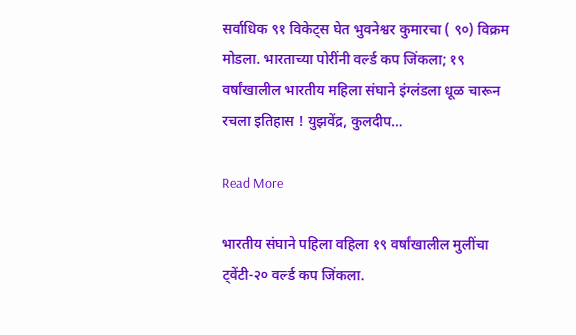सर्वाधिक ९१ विकेट्स घेत भुवनेश्वर कुमारचा ( ९०) विक्रम मोडला. भारताच्या पोरींनी वर्ल्ड कप जिंकला; १९ वर्षांखालील भारतीय महिला संघाने इंग्लंडला धूळ चारून रचला इतिहास ! युझवेंद्र, कुलदीप…

Read More

भारतीय संघाने पहिला वहिला १९ वर्षांखालील मुलींचा ट्वेंटी-२० वर्ल्ड कप जिंकला.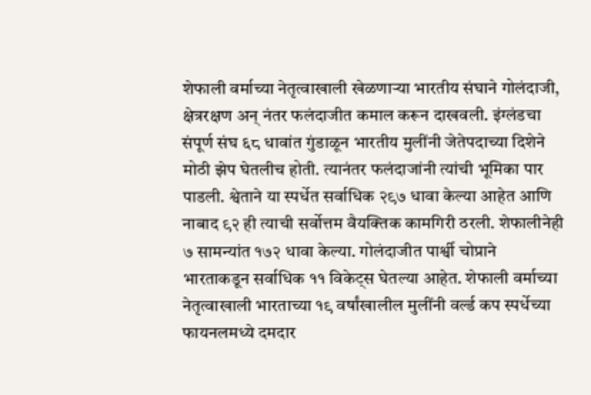शेफाली वर्माच्या नेतृत्वाखाली खेळणाऱ्या भारतीय संघाने गोलंदाजी, क्षेत्ररक्षण अन् नंतर फलंदाजीत कमाल करून दाखवली. इंग्लंडचा संपूर्ण संघ ६८ धावांत गुंडाळून भारतीय मुलींनी जेतेपदाच्या दिशेने मोठी झेप घेतलीच होती. त्यानंतर फलंदाजांनी त्यांची भूमिका पार पाडली. श्वेताने या स्पर्धेत सर्वाधिक २९७ धावा केल्या आहेत आणि नाबाद ९२ ही त्याची सर्वोत्तम वैयक्तिक कामगिरी ठरली. शेफालीनेही ७ सामन्यांत १७२ धावा केल्या. गोलंदाजीत पार्श्वी चोप्राने भारताकडून सर्वाधिक ११ विकेट्स घेतल्या आहेत. शेफाली वर्माच्या नेतृत्वाखाली भारताच्या १९ वर्षांखालील मुलींनी वर्ल्ड कप स्पर्धेच्या फायनलमध्ये दमदार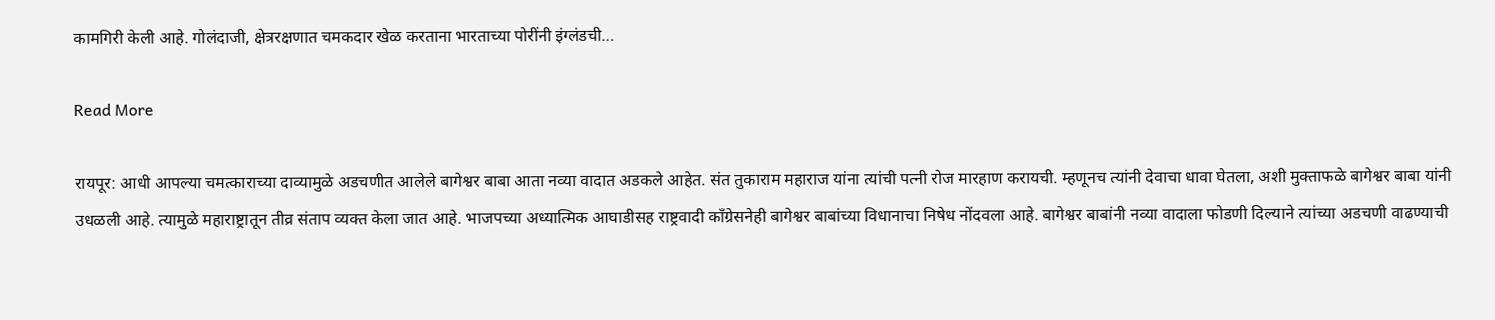कामगिरी केली आहे. गोलंदाजी, क्षेत्ररक्षणात चमकदार खेळ करताना भारताच्या पोरींनी इंग्लंडची…

Read More

रायपूर: आधी आपल्या चमत्काराच्या दाव्यामुळे अडचणीत आलेले बागेश्वर बाबा आता नव्या वादात अडकले आहेत. संत तुकाराम महाराज यांना त्यांची पत्नी रोज मारहाण करायची. म्हणूनच त्यांनी देवाचा धावा घेतला, अशी मुक्ताफळे बागेश्वर बाबा यांनी उधळली आहे. त्यामुळे महाराष्ट्रातून तीव्र संताप व्यक्त केला जात आहे. भाजपच्या अध्यात्मिक आघाडीसह राष्ट्रवादी काँग्रेसनेही बागेश्वर बाबांच्या विधानाचा निषेध नोंदवला आहे. बागेश्वर बाबांनी नव्या वादाला फोडणी दिल्याने त्यांच्या अडचणी वाढण्याची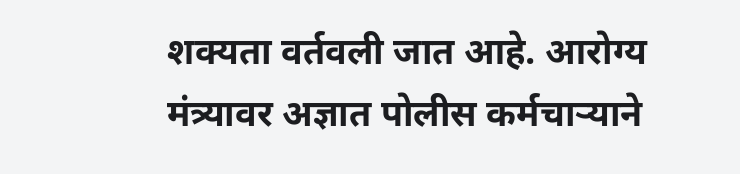शक्यता वर्तवली जात आहे. आरोग्य मंत्र्यावर अज्ञात पोलीस कर्मचाऱ्याने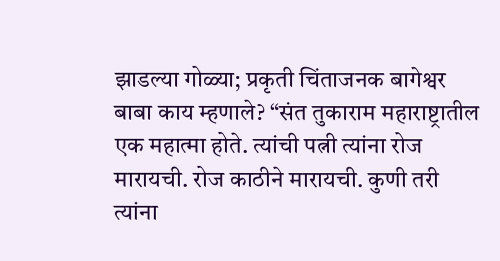झाडल्या गोळ्या; प्रकृती चिंताजनक बागेश्वर बाबा काय म्हणाले? “संत तुकाराम महाराष्ट्रातील एक महात्मा होते. त्यांची पत्नी त्यांना रोज मारायची. रोज काठीने मारायची. कुणी तरी त्यांना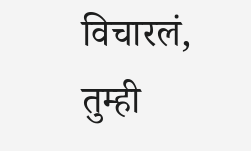विचारलं, तुम्ही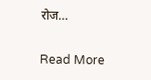रोज…

Read More